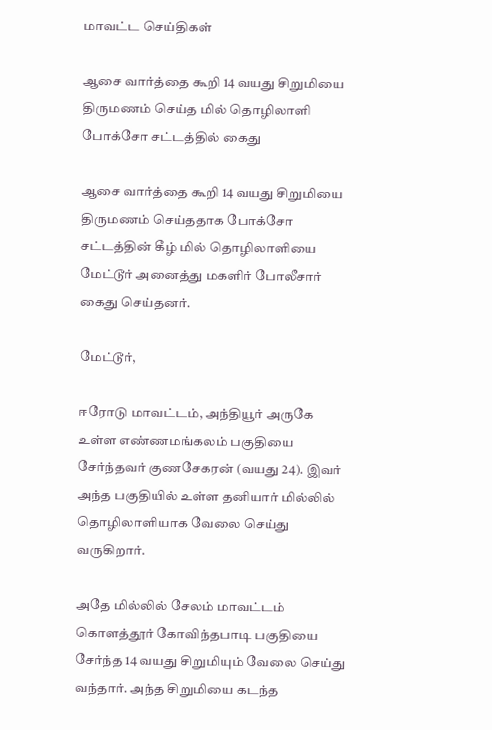மாவட்ட செய்திகள்

ஆசை வார்த்தை கூறி 14 வயது சிறுமியை திருமணம் செய்த மில் தொழிலாளி போக்சோ சட்டத்தில் கைது

ஆசை வார்த்தை கூறி 14 வயது சிறுமியை திருமணம் செய்ததாக போக்சோ சட்டத்தின் கீழ் மில் தொழிலாளியை மேட்டூர் அனைத்து மகளிர் போலீசார் கைது செய்தனர்.

மேட்டூர்,

ஈரோடு மாவட்டம், அந்தியூர் அருகே உள்ள எண்ணமங்கலம் பகுதியை சேர்ந்தவர் குணசேகரன் (வயது 24). இவர் அந்த பகுதியில் உள்ள தனியார் மில்லில் தொழிலாளியாக வேலை செய்து வருகிறார்.

அதே மில்லில் சேலம் மாவட்டம் கொளத்தூர் கோவிந்தபாடி பகுதியை சேர்ந்த 14 வயது சிறுமியும் வேலை செய்து வந்தார். அந்த சிறுமியை கடந்த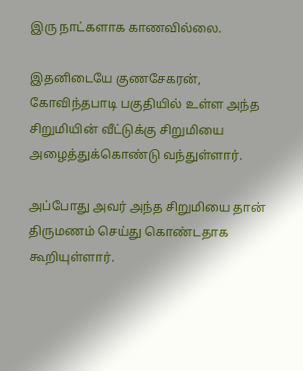இரு நாட்களாக காணவில்லை.

இதனிடையே குணசேகரன், கோவிந்தபாடி பகுதியில் உள்ள அந்த சிறுமியின் வீட்டுக்கு சிறுமியை அழைத்துக்கொண்டு வந்துள்ளார்.

அப்போது அவர் அந்த சிறுமியை தான் திருமணம் செய்து கொண்டதாக கூறியுள்ளார்.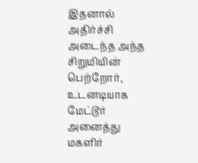இதனால் அதிர்ச்சி அடைந்த அந்த சிறுமியின் பெற்றோர், உடனடியாக மேட்டூர் அனைத்து மகளிர்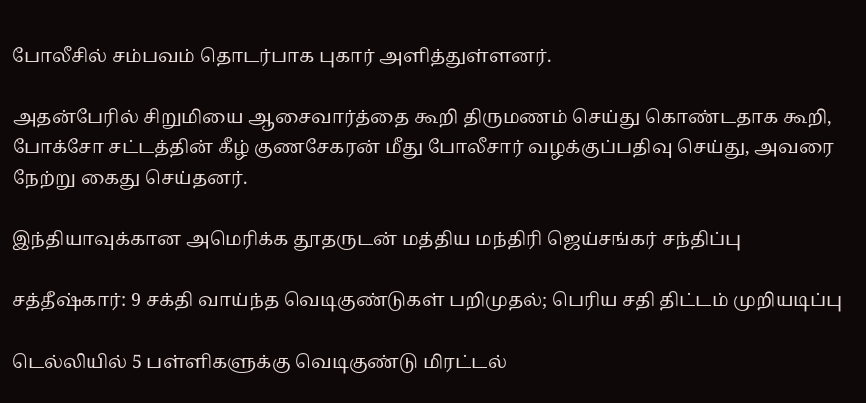போலீசில் சம்பவம் தொடர்பாக புகார் அளித்துள்ளனர்.

அதன்பேரில் சிறுமியை ஆசைவார்த்தை கூறி திருமணம் செய்து கொண்டதாக கூறி, போக்சோ சட்டத்தின் கீழ் குணசேகரன் மீது போலீசார் வழக்குப்பதிவு செய்து, அவரை நேற்று கைது செய்தனர்.

இந்தியாவுக்கான அமெரிக்க தூதருடன் மத்திய மந்திரி ஜெய்சங்கர் சந்திப்பு

சத்தீஷ்கார்: 9 சக்தி வாய்ந்த வெடிகுண்டுகள் பறிமுதல்; பெரிய சதி திட்டம் முறியடிப்பு

டெல்லியில் 5 பள்ளிகளுக்கு வெடிகுண்டு மிரட்டல்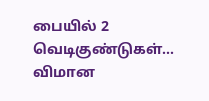பையில் 2 வெடிகுண்டுகள்... விமான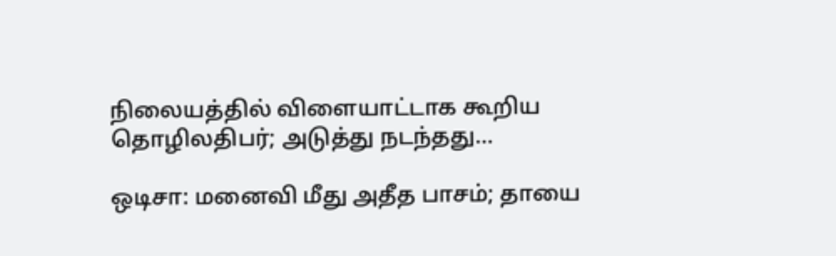நிலையத்தில் விளையாட்டாக கூறிய தொழிலதிபர்; அடுத்து நடந்தது...

ஒடிசா: மனைவி மீது அதீத பாசம்; தாயை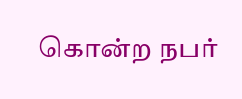கொன்ற நபர்